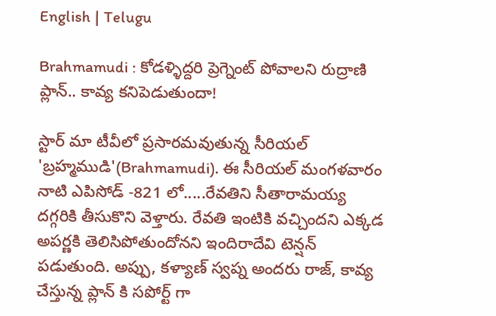English | Telugu

Brahmamudi : కోడళ్ళిద్దరి ప్రెగ్నెంట్ పోవాలని రుద్రాణి ప్లాన్.. కావ్య కనిపెడుతుందా!

స్టార్ మా టీవీలో ప్రసారమవుతున్న సీరియల్ 'బ్రహ్మముడి'(Brahmamudi). ఈ సీరియల్ మంగళవారం నాటి ఎపిసోడ్ -821 లో.....రేవతిని సీతారామయ్య దగ్గరికి తీసుకొని వెళ్తారు. రేవతి ఇంటికి వచ్చిందని ఎక్కడ అపర్ణకి తెలిసిపోతుందోనని ఇందిరాదేవి టెన్షన్ పడుతుంది. అప్పు, కళ్యాణ్ స్వప్న అందరు రాజ్, కావ్య చేస్తున్న ప్లాన్ కి సపోర్ట్ గా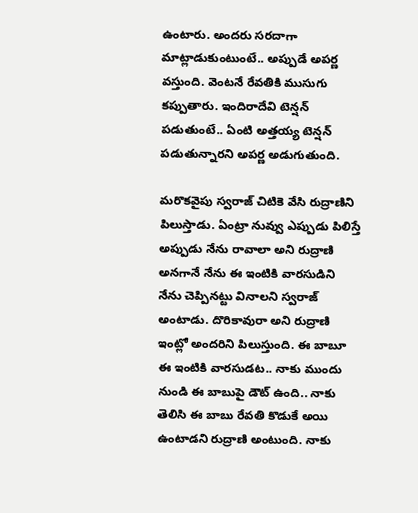ఉంటారు. అందరు సరదాగా మాట్లాడుకుంటుంటే.. అప్పుడే అపర్ణ వస్తుంది. వెంటనే రేవతికి ముసుగు కప్పుతారు. ఇందిరాదేవి టెన్షన్ పడుతుంటే.. ఏంటి అత్తయ్య టెన్షన్ పడుతున్నారని అపర్ణ అడుగుతుంది.

మరొకవైపు స్వరాజ్ చిటికె వేసి రుద్రాణిని పిలుస్తాడు. ఏంట్రా నువ్వు ఎప్పుడు పిలిస్తే అప్పుడు నేను రావాలా అని రుద్రాణి అనగానే నేను ఈ ఇంటికి వారసుడిని నేను చెప్పినట్టు వినాలని స్వరాజ్ అంటాడు. దొరికావురా అని రుద్రాణి ఇంట్లో అందరిని పిలుస్తుంది. ఈ బాబూ ఈ ఇంటికి వారసుడట.. నాకు ముందు నుండి ఈ బాబుపై డౌట్ ఉంది.. నాకు తెలిసి ఈ బాబు రేవతి కొడుకే అయి ఉంటాడని రుద్రాణి అంటుంది. నాకు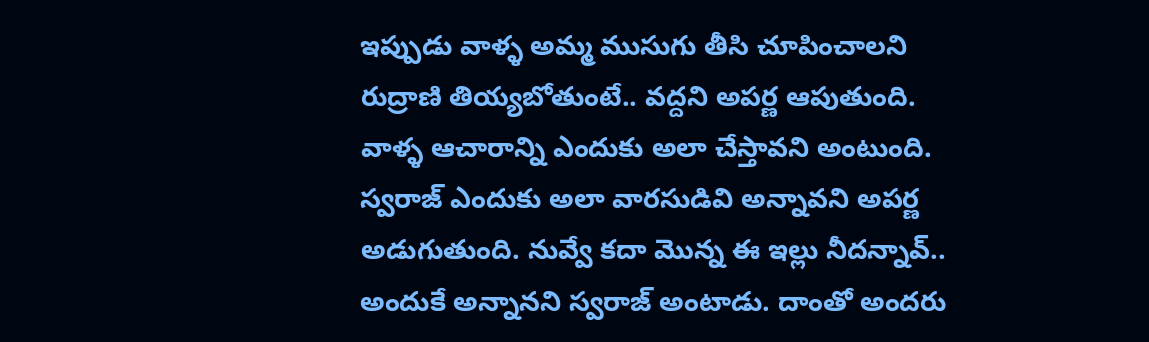ఇప్పుడు వాళ్ళ అమ్మ ముసుగు తీసి చూపించాలని రుద్రాణి తియ్యబోతుంటే.. వద్దని అపర్ణ ఆపుతుంది. వాళ్ళ ఆచారాన్ని ఎందుకు అలా చేస్తావని అంటుంది. స్వరాజ్ ఎందుకు అలా వారసుడివి అన్నావని అపర్ణ అడుగుతుంది. నువ్వే కదా మొన్న ఈ ఇల్లు నీదన్నావ్.. అందుకే అన్నానని స్వరాజ్ అంటాడు. దాంతో అందరు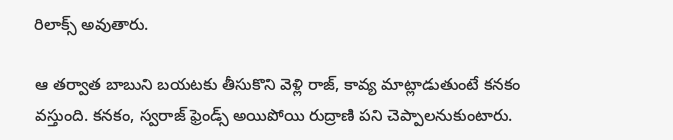రిలాక్స్ అవుతారు.

ఆ తర్వాత బాబుని బయటకు తీసుకొని వెళ్లి రాజ్, కావ్య మాట్లాడుతుంటే కనకం వస్తుంది. కనకం, స్వరాజ్ ఫ్రెండ్స్ అయిపోయి రుద్రాణి పని చెప్పాలనుకుంటారు.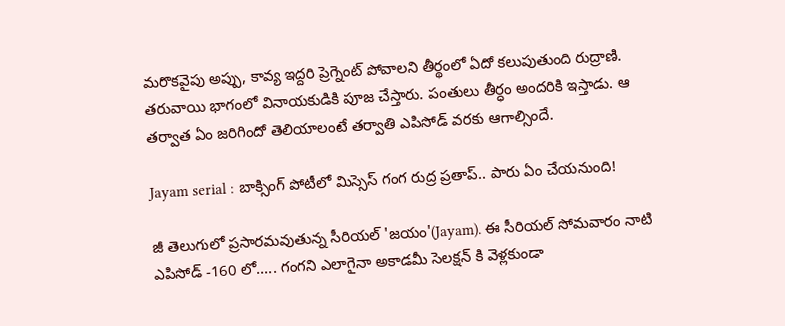మరొకవైపు అప్పు, కావ్య ఇద్దరి ప్రెగ్నెంట్ పోవాలని తీర్థంలో ఏదో కలుపుతుంది రుద్రాణి. తరువాయి భాగంలో వినాయకుడికి పూజ చేస్తారు. పంతులు తీర్ధం అందరికి ఇస్తాడు. ఆ తర్వాత ఏం జరిగిందో తెలియాలంటే తర్వాతి ఎపిసోడ్ వరకు ఆగాల్సిందే.

Jayam serial : బాక్సింగ్ పోటీలో మిస్సెస్ గంగ రుద్ర ప్రతాప్.. పారు ఏం చేయనుంది!

జీ తెలుగులో ప్రసారమవుతున్న సీరియల్ 'జయం'(Jayam). ఈ సీరియల్ సోమవారం నాటి ఎపిసోడ్ -160 లో..... గంగని ఎలాగైనా అకాడమీ సెలక్షన్ కి వెళ్లకుండా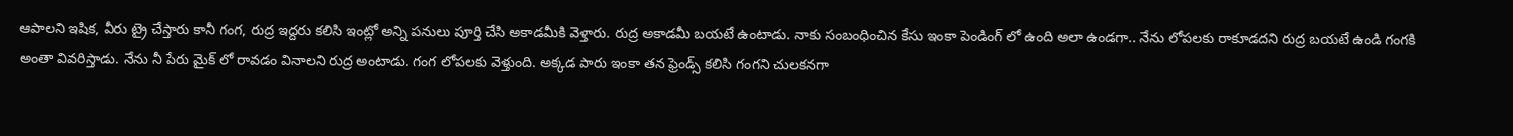ఆపాలని ఇషిక, వీరు ట్రై చేస్తారు కానీ గంగ, రుద్ర ఇద్దరు కలిసి ఇంట్లో అన్ని పనులు పూర్తి చేసి అకాడమీకి వెళ్తారు. రుద్ర అకాడమీ బయటే ఉంటాడు. నాకు సంబంధించిన కేసు ఇంకా పెండింగ్ లో ఉంది అలా ఉండగా.. నేను లోపలకు రాకూడదని రుద్ర బయటే ఉండి గంగకి అంతా వివరిస్తాడు. నేను నీ పేరు మైక్ లో రావడం వినాలని రుద్ర అంటాడు. గంగ లోపలకు వెళ్తుంది. అక్కడ పారు ఇంకా తన ఫ్రెండ్స్ కలిసి గంగని చులకనగా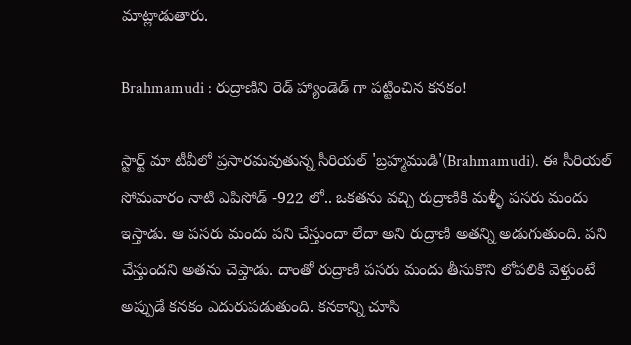మాట్లాడుతారు.

Brahmamudi : రుద్రాణిని రెడ్ హ్యాండెడ్ గా పట్టించిన కనకం!

స్టార్ట్ మా టీవీలో ప్రసారమవుతున్న సీరియల్ 'బ్రహ్మముడి'(Brahmamudi). ఈ సీరియల్ సోమవారం నాటి ఎపిసోడ్ -922 లో.. ఒకతను వచ్చి రుద్రాణికి మళ్ళీ పసరు మందు ఇస్తాడు. ఆ పసరు మందు పని చేస్తుందా లేదా అని రుద్రాణి అతన్ని అడుగుతుంది. పని చేస్తుందని అతను చెప్తాడు. దాంతో రుద్రాణి పసరు మందు తీసుకొని లోపలికి వెళ్తుంటే అప్పుడే కనకం ఎదురుపడుతుంది. కనకాన్ని చూసి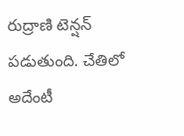రుద్రాణి టెన్షన్ పడుతుంది. చేతిలో అదేంటీ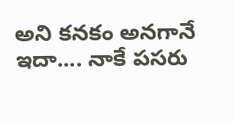అని కనకం అనగానే ఇదా.... నాకే పసరు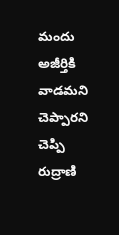మందు అజీర్తికి వాడమని చెప్పారని చెప్పి రుద్రాణి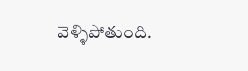వెళ్ళిపోతుంది.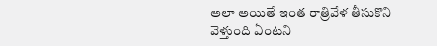అలా అయితే ఇంత రాత్రివేళ తీసుకొని వెళ్తుంది ఏంటని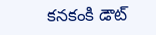కనకంకి డౌట్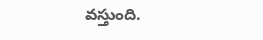వస్తుంది.